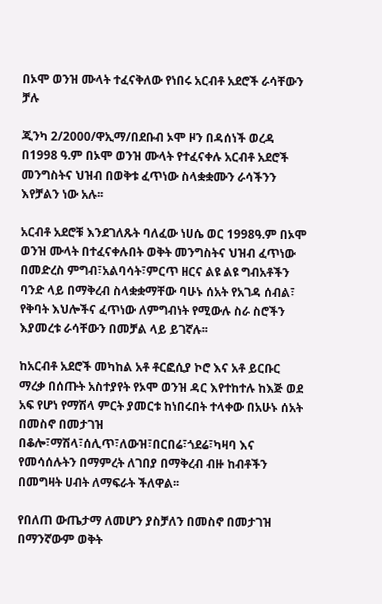በኦሞ ወንዝ ሙላት ተፈናቅለው የነበሩ አርብቶ አደሮች ራሳቸውን ቻሉ

ጂንካ 2/2000/ዋኢማ/በደቡብ ኦሞ ዞን በዳሰነች ወረዳ በ1998 ዓ.ም በኦሞ ወንዝ ሙላት የተፈናቀሉ አርብቶ አደሮች መንግስትና ህዝብ በወቅቱ ፈጥነው ስላቋቋሙን ራሳችንን እየቻልን ነው አሉ፡፡

አርብቶ አደሮቹ እንደገለጹት ባለፈው ነሀሴ ወር 1998ዓ.ም በኦሞ ወንዝ ሙላት በተፈናቀሉበት ወቅት መንግስትና ህዝብ ፈጥነው በመድረስ ምግብ፣አልባሳት፣ምርጥ ዘርና ልዩ ልዩ ግብአቶችን ባንድ ላይ በማቅረብ ስላቋቋማቸው ባሁኑ ሰአት የአገዳ ሰብል፣ የቅባት እህሎችና ፈጥነው ለምግብነት የሚውሉ ስራ ስሮችን እያመረቱ ራሳቸውን በመቻል ላይ ይገኛሉ፡፡

ከአርብቶ አደሮች መካከል አቶ ቶርፎሲያ ኮሮ እና አቶ ይርቡር ማረቃ በሰጡት አስተያየት የኦሞ ወንዝ ዳር እየተከተሉ ከእጅ ወደ አፍ የሆነ የማሽላ ምርት ያመርቱ ከነበሩበት ተላቀው በአሁኑ ሰአት በመስኖ በመታገዝ በቆሎ፣ማሽላ፣ሰሊጥ፣ለውዝ፣በርበሬ፣ጎደሬ፣ካዛባ እና የመሳሰሉትን በማምረት ለገበያ በማቅረብ ብዙ ከብቶችን በመግዛት ሀብት ለማፍራት ችለዋል፡፡

የበለጠ ውጤታማ ለመሆን ያስቻለን በመስኖ በመታገዝ በማንኛውም ወቅት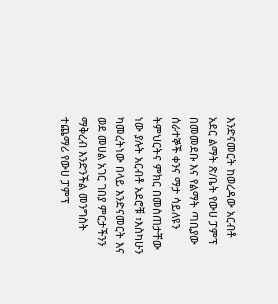እንድናመርት ከወረዳው አርብቶ አደር ልማት ጽ/ቤት የውሀ ፓምፕ በመመደቡ እና የልማት ጣቢያው ሰራተኞች ቀንና ማታ ሳይለዩን ትምህርትና ምክር በመስጠታቸው ነው ያሉት አርብቶ አደሮቹ ፣እስካሁን ካመረትነው በላይ እንድናመርት እና ወደ መሀል አገር ገበያ ምርታችንን ማቅረብ እንድንችል መንግስት ተጨማሪ የውሀ ፓምፕ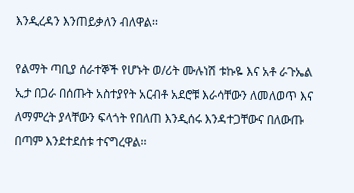እንዲረዳን እንጠይቃለን ብለዋል፡፡

የልማት ጣቢያ ሰራተኞች የሆኑት ወ/ሪት ሙሉነሽ ቱኩዬ እና አቶ ራጉኤል ኢታ በጋራ በሰጡት አስተያየት አርብቶ አደሮቹ እራሳቸውን ለመለወጥ እና ለማምረት ያላቸውን ፍላጎት የበለጠ እንዲሰሩ እንዳተጋቸውና በለውጡ በጣም እንደተደሰቱ ተናግረዋል፡፡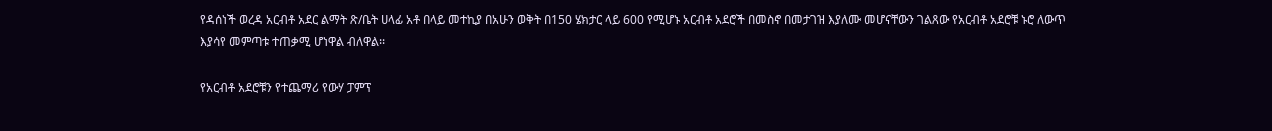የዳሰነች ወረዳ አርብቶ አደር ልማት ጽ/ቤት ሀላፊ አቶ በላይ መተኪያ በአሁን ወቅት በ150 ሄክታር ላይ 600 የሚሆኑ አርብቶ አደሮች በመስኖ በመታገዝ እያለሙ መሆናቸውን ገልጸው የአርብቶ አደሮቹ ኑሮ ለውጥ እያሳየ መምጣቱ ተጠቃሚ ሆነዋል ብለዋል፡፡

የአርብቶ አደሮቹን የተጨማሪ የውሃ ፓምፕ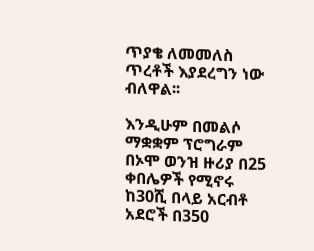ጥያቄ ለመመለስ ጥረቶች እያደረግን ነው ብለዋል፡፡

እንዲሁም በመልሶ ማቋቋም ፕሮግራም በኦሞ ወንዝ ዙሪያ በ25 ቀበሌዎች የሚኖሩ ከ30ሺ በላይ አርብቶ አደሮች በ350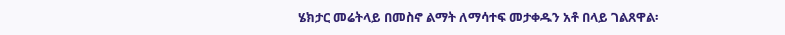ሄክታር መሬትላይ በመስኖ ልማት ለማሳተፍ መታቀዱን አቶ በላይ ገልጸዋል፡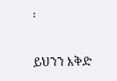፡

ይህንን እቅድ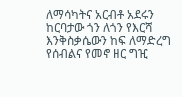ለማሳካትና አርብቶ አደሩን ከርባታው ጎን ለጎን የእርሻ እንቅስቃሴውን ከፍ ለማድረግ የሰብልና የመኖ ዘር ግዢ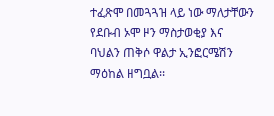ተፈጽሞ በመጓጓዝ ላይ ነው ማለታቸውን የደቡብ ኦሞ ዞን ማስታወቂያ እና ባህልን ጠቅሶ ዋልታ ኢንፎርሜሽን ማዕከል ዘግቧል፡፡